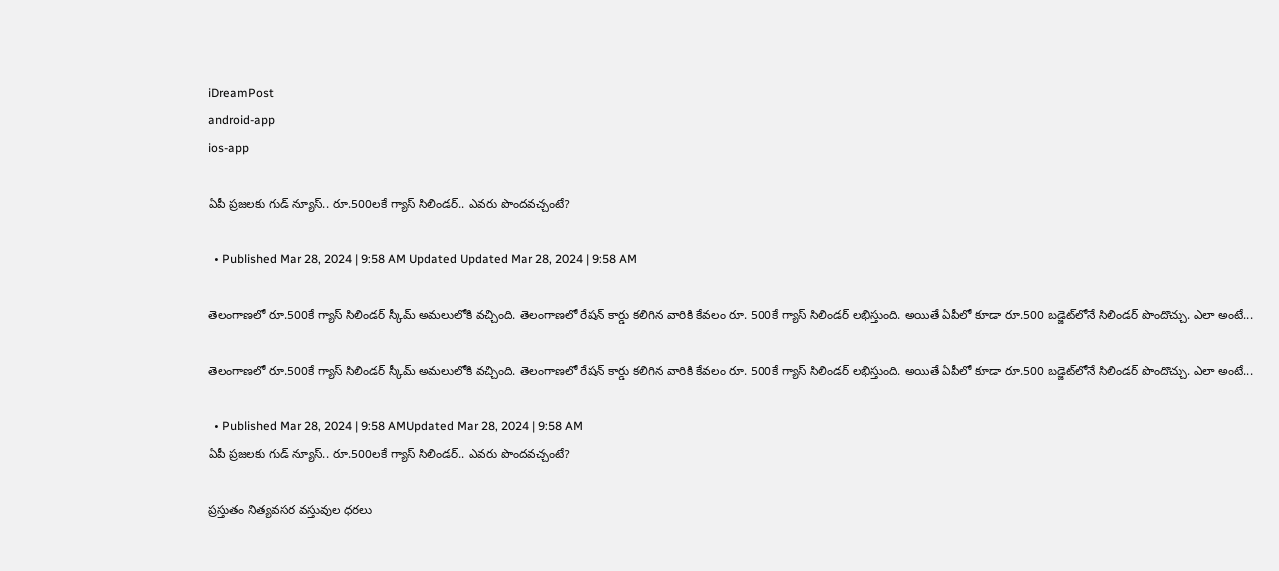iDreamPost
android-app
ios-app

ఏపీ ప్రజలకు గుడ్ న్యూస్.. రూ.500లకే గ్యాస్ సిలిండర్.. ఎవరు పొందవచ్చంటే?

  • Published Mar 28, 2024 | 9:58 AM Updated Updated Mar 28, 2024 | 9:58 AM

తెలంగాణలో రూ.500కే గ్యాస్ సిలిండర్ స్కీమ్ అమలులోకి వచ్చింది. తెలంగాణలో రేషన్ కార్డు కలిగిన వారికి కేవలం రూ. 500కే గ్యాస్ సిలిండర్ లభిస్తుంది. అయితే ఏపీలో కూడా రూ.500 బడ్జెట్‌లోనే సిలిండర్ పొందొచ్చు. ఎలా అంటే...

తెలంగాణలో రూ.500కే గ్యాస్ సిలిండర్ స్కీమ్ అమలులోకి వచ్చింది. తెలంగాణలో రేషన్ కార్డు కలిగిన వారికి కేవలం రూ. 500కే గ్యాస్ సిలిండర్ లభిస్తుంది. అయితే ఏపీలో కూడా రూ.500 బడ్జెట్‌లోనే సిలిండర్ పొందొచ్చు. ఎలా అంటే...

  • Published Mar 28, 2024 | 9:58 AMUpdated Mar 28, 2024 | 9:58 AM
ఏపీ ప్రజలకు గుడ్ న్యూస్.. రూ.500లకే గ్యాస్ సిలిండర్.. ఎవరు పొందవచ్చంటే?

ప్రస్తుతం నిత్యవసర వస్తువుల ధరలు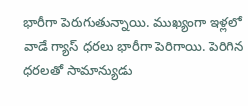భారీగా పెరుగుతున్నాయి. ముఖ్యంగా ఇళ్లలో వాడే గ్యాస్ ధరలు భారీగా పెరిగాయి. పెరిగిన ధరలతో సామాన్యుడు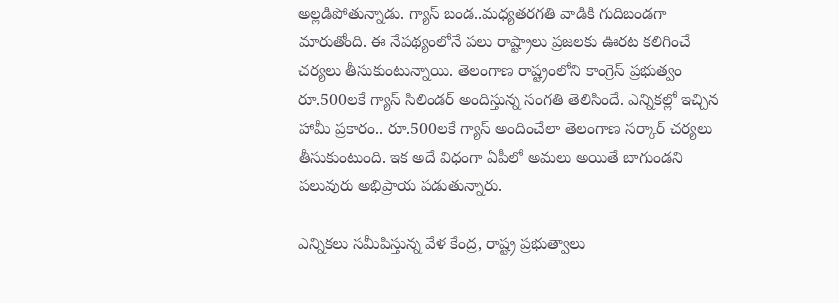అల్లడిపోతున్నాడు. గ్యాస్ బండ..మధ్యతరగతి వాడికి గుదిబండగా మారుతోంది. ఈ నేపథ్యంలోనే పలు రాష్ట్రాలు ప్రజలకు ఊరట కలిగించే చర్యలు తీసుకుంటున్నాయి. తెలంగాణ రాష్ట్రంలోని కాంగ్రెస్ ప్రభుత్వం రూ.500లకే గ్యాస్ సిలిండర్ అందిస్తున్న సంగతి తెలిసిందే. ఎన్నికల్లో ఇచ్చిన హామీ ప్రకారం.. రూ.500లకే గ్యాస్ అందించేలా తెలంగాణ సర్కార్ చర్యలు తీసుకుంటుంది. ఇక అదే విధంగా ఏపీలో అమలు అయితే బాగుండని పలువురు అభిప్రాయ పడుతున్నారు.

ఎన్నికలు సమీపిస్తున్న వేళ కేంద్ర, రాష్ట్ర ప్రభుత్వాలు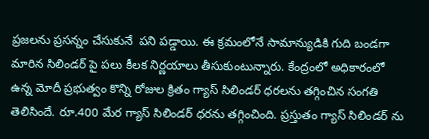ప్రజలను ప్రసన్నం చేసుకునే  పని పడ్డాయి. ఈ క్రమంలోనే సామాన్యుడికి గుది బండగా మారిన సిలిండర్ పై పలు కీలక నిర్ణయాలు తీసుకుంటున్నారు. కేంద్రంలో అధికారంలో ఉన్న మోదీ ప్రభుత్వం కొన్ని రోజుల క్రితం గ్యాస్ సిలిండర్ ధరలను తగ్గించిన సంగతి తెలిసిందే. రూ.400 మేర గ్యాస్ సిలిండర్ ధరను తగ్గించింది. ప్రస్తుతం గ్యాస్ సిలిండర్ ను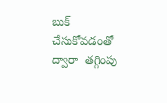బుక్ చేసుకోవడంతో ద్వారా  తగ్గింపు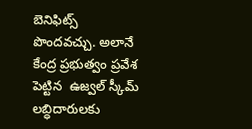బెనిఫిట్స్  పొందవచ్చు. అలానే కేంద్ర ప్రభుత్వం ప్రవేశ పెట్టిన  ఉజ్వల్ స్కీమ్ లబ్ధిదారులకు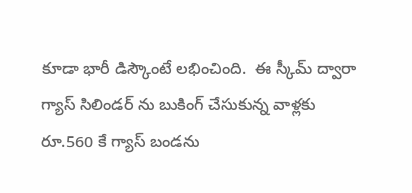కూడా భారీ డిస్కౌంటే లభించింది.  ఈ స్కీమ్ ద్వారా గ్యాస్ సిలిండర్ ను బుకింగ్ చేసుకున్న వాళ్లకు రూ.560 కే గ్యాస్ బండను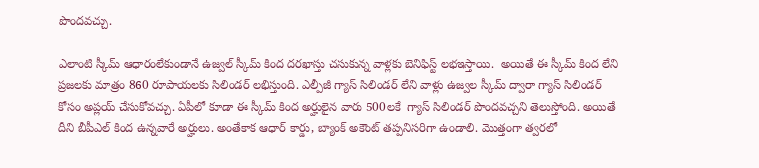పొందవచ్చు.

ఎలాంటి స్కీమ్ ఆధారంలేకుండానే ఉజ్వల్ స్కీమ్ కింద దరఖాస్తు చసుకున్న వాళ్లకు బెనిఫిస్ట్ లభఇస్తాయి.  అయితే ఈ స్కీమ్ కింద లేని ప్రజలకు మాత్రం 860 రూపాయలకు సిలిండర్ లభిస్తుంది. ఎల్పీజీ గ్యాస్ సిలిండర్ లేని వాళ్లు ఉజ్వల స్కీమ్ ద్వారా గ్యాస్ సిలిండర్ కోసం అప్లయ్ చేసుకోవచ్చు. ఏపీలో కూడా ఈ స్కీమ్ కింద అర్హులైన వారు 500లకే  గ్యాస్ సిలిండర్ పొందవచ్చని తెలుస్తోంది. అయితే దీని బీపీఎల్ కింద ఉన్నవారే అర్హులు. అంతేకాక ఆధార్ కార్డు, బ్యాంక్ అకౌంట్ తప్పనిసరిగా ఉండాలి. మొత్తంగా త్వరలో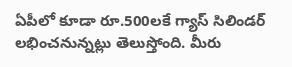ఏపీలో కూడా రూ.500లకే గ్యాస్ సిలిండర్ లభించనున్నట్లు తెలుస్తోంది. మీరు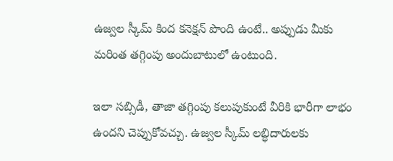ఉజ్వల స్కీమ్ కింద కనెక్షన్ పొంది ఉంటే.. అప్పుడు మీకు మరింత తగ్గింపు అందుబాటులో ఉంటుంది.

ఇలా సబ్సిడీ, తాజా తగ్గింపు కలుపుకుంటే వీరికి భారీగా లాభం ఉందని చెప్పుకోవచ్చు. ఉజ్వల స్కీమ్ లబ్ధిదారులకు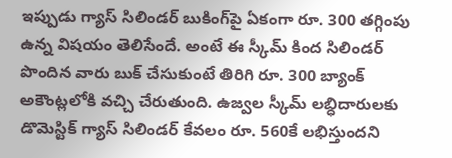ఇప్పుడు గ్యాస్ సిలిండర్ బుకింగ్‌పై ఏకంగా రూ. 300 తగ్గింపు ఉన్న విషయం తెలిసేందే. అంటే ఈ స్కీమ్ కింద సిలిండర్ పొందిన వారు బుక్ చేసుకుంటే తిరిగి రూ. 300 బ్యాంక్ అకౌంట్లలోకి వచ్చి చేరుతుంది. ఉజ్వల స్కీమ్ లబ్ధిదారులకు డొమెస్టిక్ గ్యాస్ సిలిండర్ కేవలం రూ. 560కే లభిస్తుందని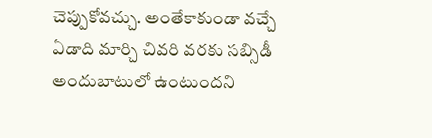చెప్పుకోవచ్చు. అంతేకాకుండా వచ్చే ఏడాది మార్చి చివరి వరకు సబ్సిడీ అందుబాటులో ఉంటుందని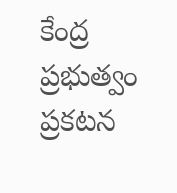కేంద్ర ప్రభుత్వం ప్రకటన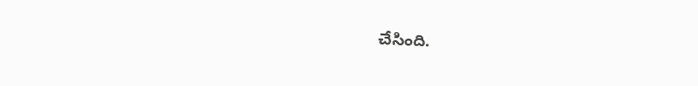చేసింది.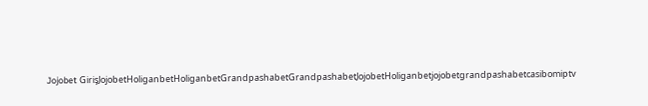Jojobet GirişJojobetHoliganbetHoliganbetGrandpashabetGrandpashabetJojobetHoliganbetjojobetgrandpashabetcasibomiptv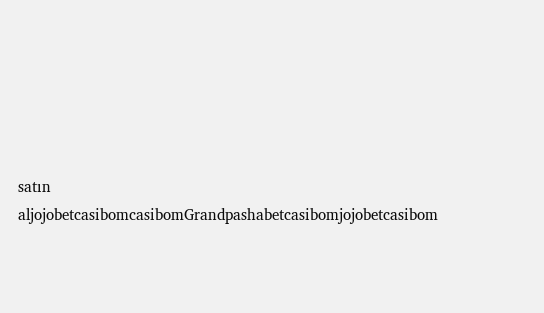satın aljojobetcasibomcasibomGrandpashabetcasibomjojobetcasibom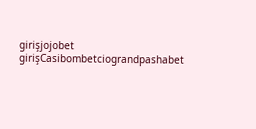girişjojobet girişCasibombetciograndpashabet